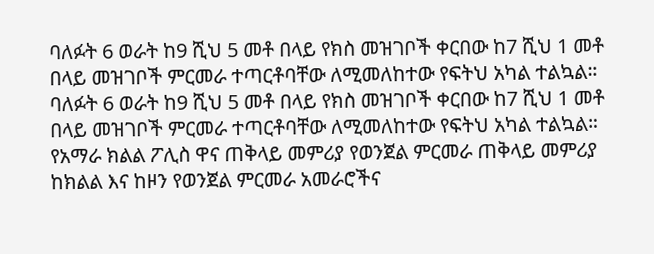ባለፉት 6 ወራት ከ9 ሺህ 5 መቶ በላይ የክስ መዝገቦች ቀርበው ከ7 ሺህ 1 መቶ በላይ መዝገቦች ምርመራ ተጣርቶባቸው ለሚመለከተው የፍትህ አካል ተልኳል።
ባለፉት 6 ወራት ከ9 ሺህ 5 መቶ በላይ የክስ መዝገቦች ቀርበው ከ7 ሺህ 1 መቶ በላይ መዝገቦች ምርመራ ተጣርቶባቸው ለሚመለከተው የፍትህ አካል ተልኳል። የአማራ ክልል ፖሊስ ዋና ጠቅላይ መምሪያ የወንጀል ምርመራ ጠቅላይ መምሪያ ከክልል እና ከዞን የወንጀል ምርመራ አመራሮችና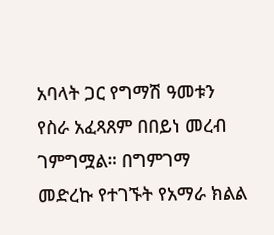አባላት ጋር የግማሽ ዓመቱን የስራ አፈጻጸም በበይነ መረብ ገምግሟል። በግምገማ መድረኩ የተገኙት የአማራ ክልል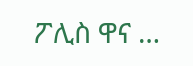ፖሊስ ዋና …